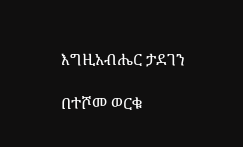እግዚአብሔር ታደገን

በተሾመ ወርቁ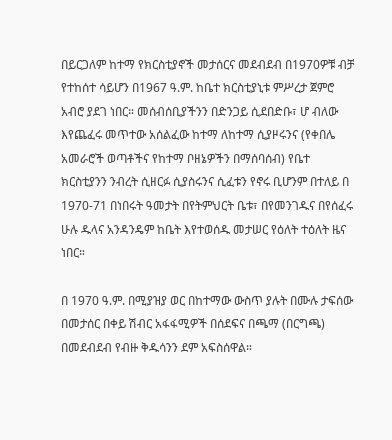በይርጋለም ከተማ የክርስቲያኖች መታሰርና መደብደብ በ1970ዎቹ ብቻ የተከሰተ ሳይሆን በ1967 ዓ.ም. ከቤተ ክርስቲያኒቱ ምሥረታ ጀምሮ አብሮ ያደገ ነበር። መሰብሰቢያችንን በድንጋይ ሲደበድቡ፣ ሆ ብለው እየጨፈሩ መጥተው አሰልፈው ከተማ ለከተማ ሲያዞሩንና (የቀበሌ አመራሮች ወጣቶችና የከተማ ቦዘኔዎችን በማሰባሰብ) የቤተ ክርስቲያንን ንብረት ሲዘርፉ ሲያስሩንና ሲፈቱን የኖሩ ቢሆንም በተለይ በ 1970-71 በነበሩት ዓመታት በየትምህርት ቤቱ፣ በየመንገዱና በየሰፈሩ ሁሉ ዱላና አንዳንዴም ከቤት እየተወሰዱ መታሠር የዕለት ተዕለት ዜና ነበር።

በ 1970 ዓ.ም. በሚያዝያ ወር በከተማው ውስጥ ያሉት በሙሉ ታፍሰው በመታሰር በቀይ ሽብር አፋፋሚዎች በሰደፍና በጫማ (በርግጫ) በመደብደብ የብዙ ቅዱሳንን ደም አፍስሰዋል።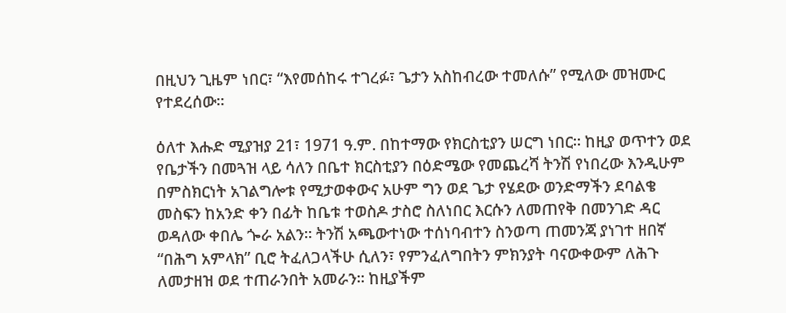በዚህን ጊዜም ነበር፣ “እየመሰከሩ ተገረፉ፣ ጌታን አስከብረው ተመለሱ” የሚለው መዝሙር የተደረሰው።

ዕለተ እሑድ ሚያዝያ 21፣ 1971 ዓ.ም. በከተማው የክርስቲያን ሠርግ ነበር። ከዚያ ወጥተን ወደ የቤታችን በመጓዝ ላይ ሳለን በቤተ ክርስቲያን በዕድሜው የመጨረሻ ትንሽ የነበረው እንዲሁም በምስክርነት አገልግሎቱ የሚታወቀውና አሁም ግን ወደ ጌታ የሄደው ወንድማችን ደባልቄ መስፍን ከአንድ ቀን በፊት ከቤቱ ተወስዶ ታስሮ ስለነበር እርሱን ለመጠየቅ በመንገድ ዳር ወዳለው ቀበሌ ጐራ አልን። ትንሽ አጫውተነው ተሰነባብተን ስንወጣ ጠመንጃ ያነገተ ዘበኛ “በሕግ አምላክ” ቢሮ ትፈለጋላችሁ ሲለን፣ የምንፈለግበትን ምክንያት ባናውቀውም ለሕጉ ለመታዘዝ ወደ ተጠራንበት አመራን። ከዚያችም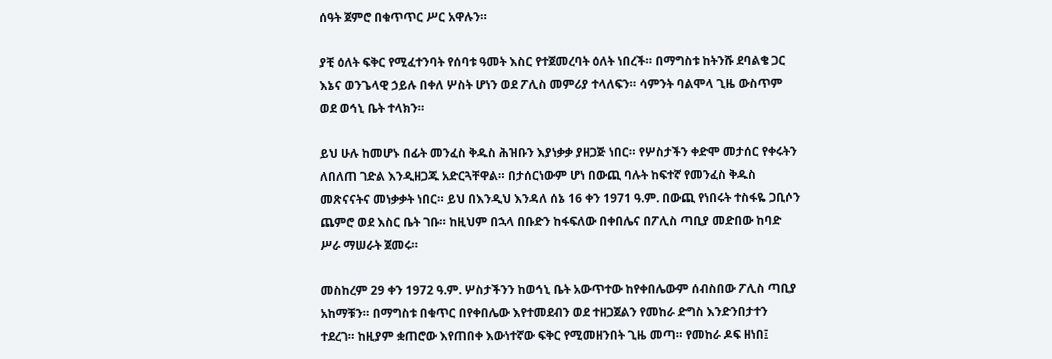ሰዓት ጀምሮ በቁጥጥር ሥር አዋሉን።

ያቺ ዕለት ፍቅር የሚፈተንባት የሰባቱ ዓመት እስር የተጀመረባት ዕለት ነበረች። በማግስቱ ከትንሹ ደባልቄ ጋር እኔና ወንጌላዊ ኃይሉ በቀለ ሦስት ሆነን ወደ ፖሊስ መምሪያ ተላለፍን። ሳምንት ባልሞላ ጊዜ ውስጥም ወደ ወኅኒ ቤት ተላክን።

ይህ ሁሉ ከመሆኑ በፊት መንፈስ ቅዱስ ሕዝቡን እያነቃቃ ያዘጋጅ ነበር። የሦስታችን ቀድሞ መታሰር የቀሩትን ለበለጠ ገድል እንዲዘጋጁ አድርጓቸዋል። በታሰርነውም ሆነ በውጪ ባሉት ከፍተኛ የመንፈስ ቅዱስ መጽናናትና መነቃቃት ነበር። ይህ በእንዲህ እንዳለ ሰኔ 16 ቀን 1971 ዓ.ም. በውጪ የነበሩት ተስፋዬ ጋቢሶን ጨምሮ ወደ እስር ቤት ገቡ። ከዚህም በኋላ በቡድን ከፋፍለው በቀበሌና በፖሊስ ጣቢያ መድበው ከባድ ሥራ ማሠራት ጀመሩ።

መስከረም 29 ቀን 1972 ዓ.ም. ሦስታችንን ከወኅኒ ቤት አውጥተው ከየቀበሌውም ሰብስበው ፖሊስ ጣቢያ አከማቹን። በማግስቱ በቁጥር በየቀበሌው እየተመደብን ወደ ተዘጋጀልን የመከራ ድግስ እንድንበታተን ተደረገ። ከዚያም ቋጠሮው እየጠበቀ እውነተኛው ፍቅር የሚመዘንበት ጊዜ መጣ። የመከራ ዶፍ ዘነበ፤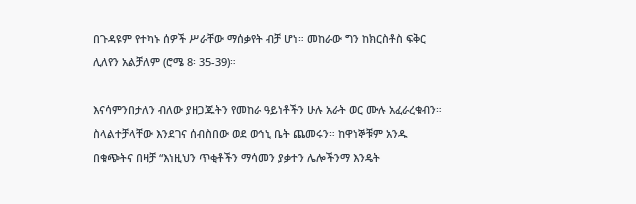በጉዳዩም የተካኑ ሰዎች ሥራቸው ማሰቃየት ብቻ ሆነ። መከራው ግን ከክርስቶስ ፍቅር ሊለየን አልቻለም (ሮሜ 8፡ 35-39)።

እናሳምንበታለን ብለው ያዘጋጁትን የመከራ ዓይነቶችን ሁሉ አራት ወር ሙሉ አፈራረቁብን። ስላልተቻላቸው እንደገና ሰብስበው ወደ ወኅኒ ቤት ጨመሩን። ከዋነኞቹም አንዱ በቁጭትና በዛቻ “እነዚህን ጥቂቶችን ማሳመን ያቃተን ሌሎችንማ እንዴት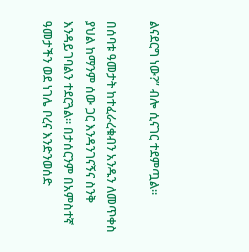ልናደርግ ነው?” ብሎ ሲናገር ተደምጧል።

በሰባቱ ዓመታት ከተፈራረቁብን አንዱን ለመጥቀስ ያህል ከማንም ሰው ጋር እንዳንገናኝና ስንቅ እንዳይገባልን ተደርጓል። በታሰርንም በአምስተኛ ዓመታችን ወደ ነገሌ ቦረና እንድንወሰድ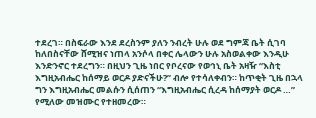ተደረገ። በስፍራው እንደ ደረስንም ያለን ንብረት ሁሉ ወደ ግምጃ ቤት ሲገባ ከለበስናቸው ሸሚዝና ነጠላ አንሶላ በቀር ሌላውን ሁሉ አስወልቀው እንዲሁ እንድንኖር ተደረግን። በዚህን ጊዜ ነበር የቦረናው የወኅኒ ቤት አዛዥ “እስቲ እግዚአብሔር ከሰማይ ወርዶ ያድናችሁ?” ብሎ የተሳለቀብን። ከጥቂት ጊዜ በኋላ ግን እግዚአብሔር መልሱን ሲሰጠን “እግዚአብሔር ሲረዳ ከሰማያት ወርዶ …” የሚለው መዝሙር የተዘመረው።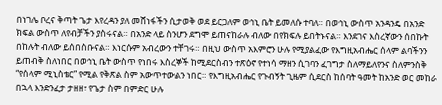በነገሌ ቦረና ቅጣት ጌታ እየረዳን ያለ መሸነፋችን ሲታወቅ ወደ ይርጋለም ወኅኒ ቤት ይመለሱ ተባለ። በወኅኒ ውስጥ አንዳንዴ በአንድ ክፍል ውስጥ ለየብቻችን ያስሩናል። በአንድ ላይ ስንሆን ደግሞ ይጠናከራሉ ብለው በየክፍሉ ይበትኑናል። እንደገና እስረኛውን ሰበኩት በከሉት ብለው ይሰበስቡናል። እነርሱም አብረውን ተቸገሩ። በዚህ ውስጥ አእምሮን ሁሉ የሚያልፈው የእግዚአብሔር ሰላም ልባችንን ይጠብቅ ስለነበር በወኅኒ ቤት ውስጥ የነበሩ እስረኞች ከሚደርስብን ተጽዕኖ የተነሳ ማዘን ሲገባን ፈገግታ ስለማይለየንና ስለምንስቅ “የሰላም ሚኒስቴር” የሚል የቅጽል ስም አውጥተውልን ነበር። የእግዚአብሔር የጉብኝት ጊዜም ሲደርስ ከሰባት ዓመት ከአንድ ወር መከራ በኋላ እንድንፈታ ታዘዘ፣ የጌታ ስም በምድር ሁሉ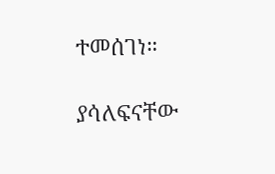ተመሰገነ።

ያሳለፍናቸው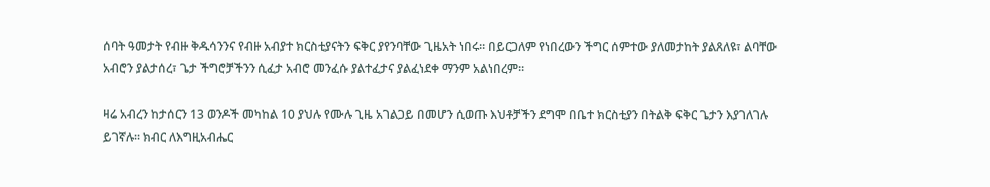ሰባት ዓመታት የብዙ ቅዱሳንንና የብዙ አብያተ ክርስቲያናትን ፍቅር ያየንባቸው ጊዜአት ነበሩ። በይርጋለም የነበረውን ችግር ሰምተው ያለመታከት ያልጸለዩ፣ ልባቸው አብሮን ያልታሰረ፣ ጌታ ችግሮቻችንን ሲፈታ አብሮ መንፈሱ ያልተፈታና ያልፈነደቀ ማንም አልነበረም።

ዛሬ አብረን ከታሰርን 13 ወንዶች መካከል 10 ያህሉ የሙሉ ጊዜ አገልጋይ በመሆን ሲወጡ እህቶቻችን ደግሞ በቤተ ክርስቲያን በትልቅ ፍቅር ጌታን እያገለገሉ ይገኛሉ። ክብር ለእግዚአብሔር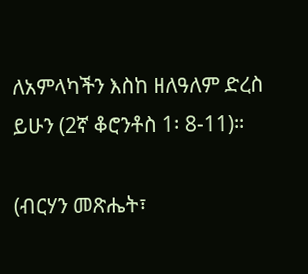ለአምላካችን እስከ ዘለዓለም ድረስ ይሁን (2ኛ ቆሮንቶስ 1፡ 8-11)።

(ብርሃን መጽሔት፣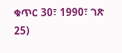ቁጥር 30፣ 1990፣ ገጽ 25)